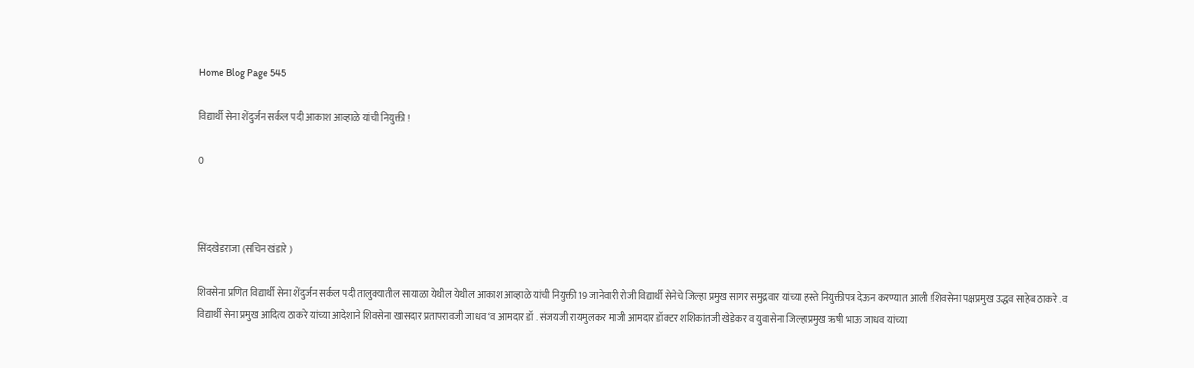Home Blog Page 545

विद्यार्थी सेना शेंदुर्जन सर्कल पदी आकाश आव्हाळे यांची नियुक्ती !

0



सिंदखेडराजा (सचिन खंडारे )

शिवसेना प्रणित विद्यार्थी सेना शेंदुर्जन सर्कल पदी तालुक्यातील सायाळा येथील येथील आकाश आव्हाळे यांची नियुक्ती 19 जानेवारी रोजी विद्यार्थी सेनेचे जिल्हा प्रमुख सागर समुद्रवार यांच्या हस्ते नियुक्तीपत्र देऊन करण्यात आली !शिवसेना पक्षप्रमुख उद्धव साहेब ठाकरे .व विद्यार्थी सेना प्रमुख आदित्य ठाकरे यांच्या आदेशाने शिवसेना खासदार प्रतापरावजी जाधव ‘व आमदार डॉ . संजयजी रायमुलकर माजी आमदार डॉक्टर शशिकांतजी खेडेकर व युवासेना जिल्हाप्रमुख ऋषी भाऊ जाधव यांच्या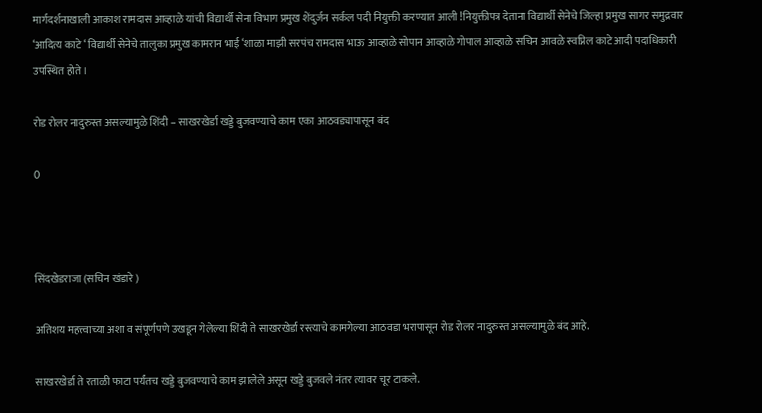मार्गदर्शनाखाली आकाश रामदास आव्हाळे यांची विद्यार्थी सेना विभाग प्रमुख शेंदुर्जन सर्कल पदी नियुक्ती करण्यात आली !नियुक्तीपत्र देताना विद्यार्थी सेनेचे जिल्हा प्रमुख सागर समुद्रवार ‘आदित्य काटे ‘ विद्यार्थी सेनेचे तालुका प्रमुख कामरान भाई ‘शाळा माझी सरपंच रामदास भाऊ आव्हाळे सोपान आव्हाळे गोपाल आव्हाळे सचिन आवळे स्वप्निल काटे आदी पदाधिकारी उपस्थित होते ।

रोड रोलर नादुरुस्त असल्यामुळे शिंदी – साखरखेर्डा खड्डे बुजवण्याचे काम एका आठवड्यापासून बंद

0



सिंदखेडराजा (सचिन खंडारे )

अतिशय महत्त्वाच्या अशा व संपूर्णपणे उखडून गेलेल्या शिंदी ते साखरखेर्डा रस्त्याचे कामगेल्या आठवडा भरापासून रोड रोलर नादुरुस्त असल्यामुळे बंद आहे.

साखरखेर्डा ते रताळी फाटा पर्यंतच खड्डे बुजवण्याचे काम झालेले असून खड्डे बुजवले नंतर त्यावर चूर टाकले.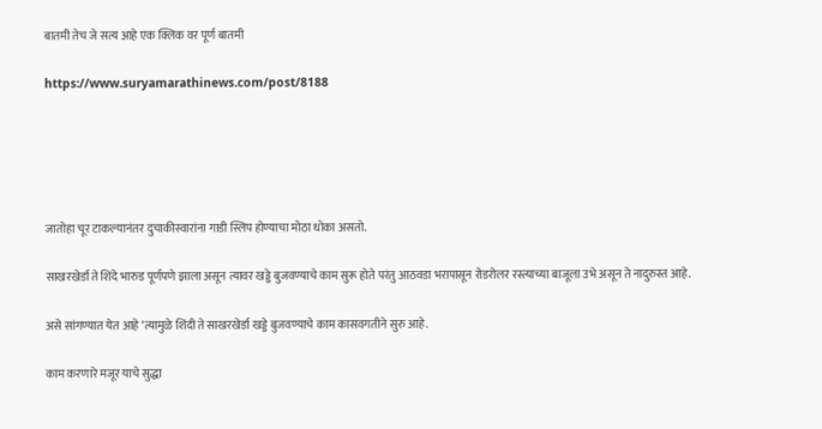बातमी तेच जे सत्य आहे एक क्लिक वर पूर्ण बातमी

https://www.suryamarathinews.com/post/8188





जातोहा चूर टाकल्यानंतर दुचाकीस्वारांना गाडी स्लिप होण्याचा मोठा धोका असतो.

साखरखेर्डा ते शिंदे भारुड पूर्णपणे झाला असून त्यावर खड्डे बुजवण्याचे काम सुरू होते परंतु आठवडा भरापासून रोडरोलर रस्त्याच्या बाजूला उभे असून ते नादुरुस्त आहे.

असे सांगण्यात येत आहे ‘त्यामुळे शिंदी ते साखरखेर्डा खड्डे बुजवण्याचे काम कासवगतीने सुरु आहे.

काम करणारे मजूर याचे सुद्धा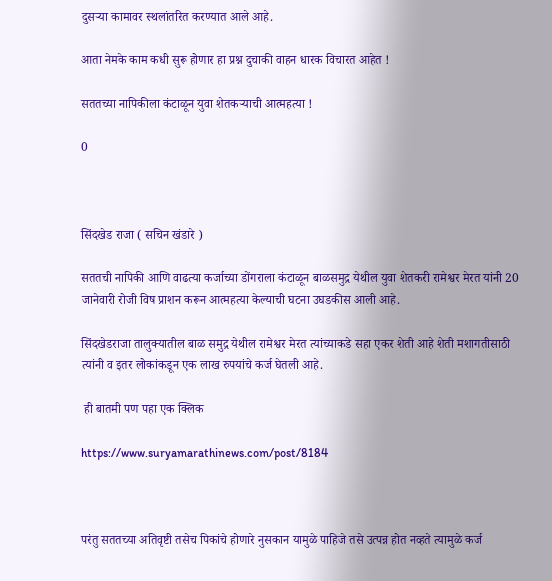दुसऱ्या कामावर स्थलांतरित करण्यात आले आहे.

आता नेमके काम कधी सुरू होणार हा प्रश्न दुचाकी वाहन धारक विचारत आहेत !

सततच्या नापिकीला कंटाळून युवा शेतकऱ्याची आत्महत्या !

0



सिंदखेड राजा ( सचिन खंडारे )

सततची नापिकी आणि वाढत्या कर्जाच्या डोंगराला कंटाळून बाळसमुद्र येथील युवा शेतकरी रामेश्वर मेरत यांनी 20 जानेवारी रोजी विष प्राशन करून आत्महत्या केल्याची घटना उघडकीस आली आहे.

सिंदखेडराजा तालुक्यातील बाळ समुद्र येथील रामेश्वर मेरत त्यांच्याकडे सहा एकर शेती आहे शेती मशागतीसाठी त्यांनी व इतर लोकांकडून एक लाख रुपयांचे कर्ज घेतली आहे.

 ही बातमी पण पहा एक क्लिक

https://www.suryamarathinews.com/post/8184



परंतु सततच्या अतिवृष्टी तसेच पिकांचे होणारे नुसकान यामुळे पाहिजे तसे उत्पन्न होत नव्हते त्यामुळे कर्ज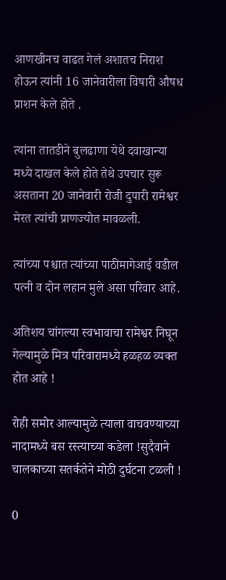आणखीनच वाढत गेलं अशातच निराश होऊन त्यांनी 16 जानेवारीला विषारी औषध प्राशन केले होते .

त्यांना तातडीने बुलढाणा येथे दवाखान्या मध्ये दाखल केले होते तेथे उपचार सुरू असताना 20 जानेवारी रोजी दुपारी रामेश्वर मेरत त्यांची प्राणज्योत मावळली.

त्यांच्या पश्चात त्यांच्या पाठीमागेआई वडील पत्नी व दोन लहान मुले असा परिवार आहे.

अतिशय चांगल्या स्वभावाचा रामेश्वर निघून गेल्यामुळे मित्र परिवारामध्ये हळहळ व्यक्त होत आहे !

रोही समोर आल्यामुळे त्याला वाचवण्याच्या नादामध्ये बस रस्त्याच्या कडेला !सुदैवाने चालकाच्या सतर्कतेने मोठी दुर्घटना टळली !

0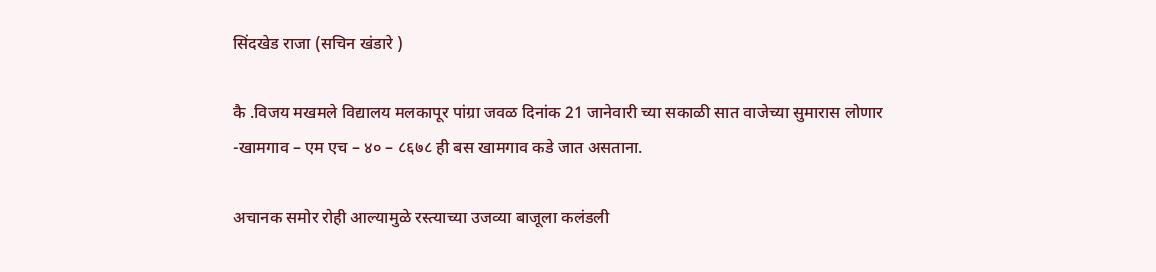सिंदखेड राजा (सचिन खंडारे )

कै .विजय मखमले विद्यालय मलकापूर पांग्रा जवळ दिनांक 21 जानेवारी च्या सकाळी सात वाजेच्या सुमारास लोणार -खामगाव – एम एच – ४० – ८६७८ ही बस खामगाव कडे जात असताना.

अचानक समोर रोही आल्यामुळे रस्त्याच्या उजव्या बाजूला कलंडली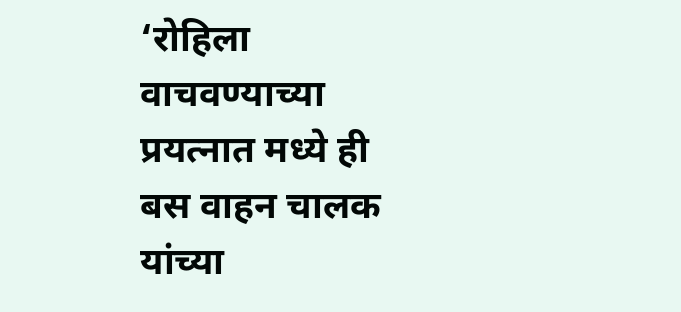‘रोहिला वाचवण्याच्या प्रयत्नात मध्ये ही बस वाहन चालक यांच्या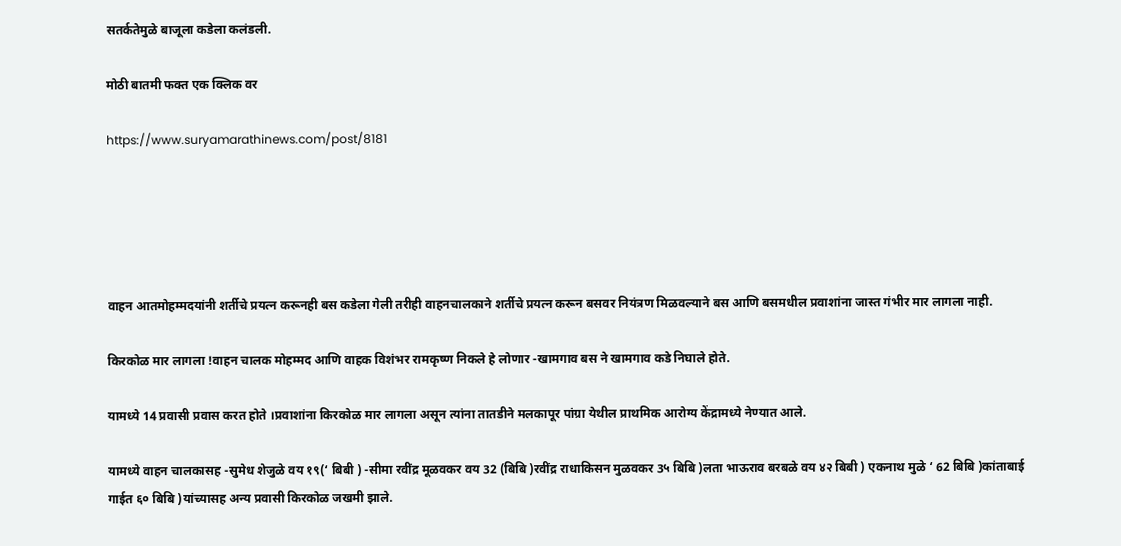सतर्कतेमुळे बाजूला कडेला कलंडली.

मोठी बातमी फक्त एक क्लिक वर

https://www.suryamarathinews.com/post/8181





वाहन आतमोहम्मदयांनी शर्तीचे प्रयत्न करूनही बस कडेला गेली तरीही वाहनचालकाने शर्तीचे प्रयत्न करून बसवर नियंत्रण मिळवल्याने बस आणि बसमधील प्रवाशांना जास्त गंभीर मार लागला नाही.

किरकोळ मार लागला !वाहन चालक मोहम्मद आणि वाहक विशंभर रामकृष्ण निकले हे लोणार -खामगाव बस ने खामगाव कडे निघाले होते.

यामध्ये 14 प्रवासी प्रवास करत होते ।प्रवाशांना किरकोळ मार लागला असून त्यांना तातडीने मलकापूर पांग्रा येथील प्राथमिक आरोग्य केंद्रामध्ये नेण्यात आले.

यामध्ये वाहन चालकासह -सुमेध शेजुळे वय १९(‘ बिबी ) -सीमा रवींद्र मूळवकर वय 32 (बिबि )रवींद्र राधाकिसन मुळवकर 3५ बिबि )लता भाऊराव बरबळे वय ४२ बिबी ) एकनाथ मुळे ‘ 62 बिबि )कांताबाई गाईत ६० बिबि )यांच्यासह अन्य प्रवासी किरकोळ जखमी झाले.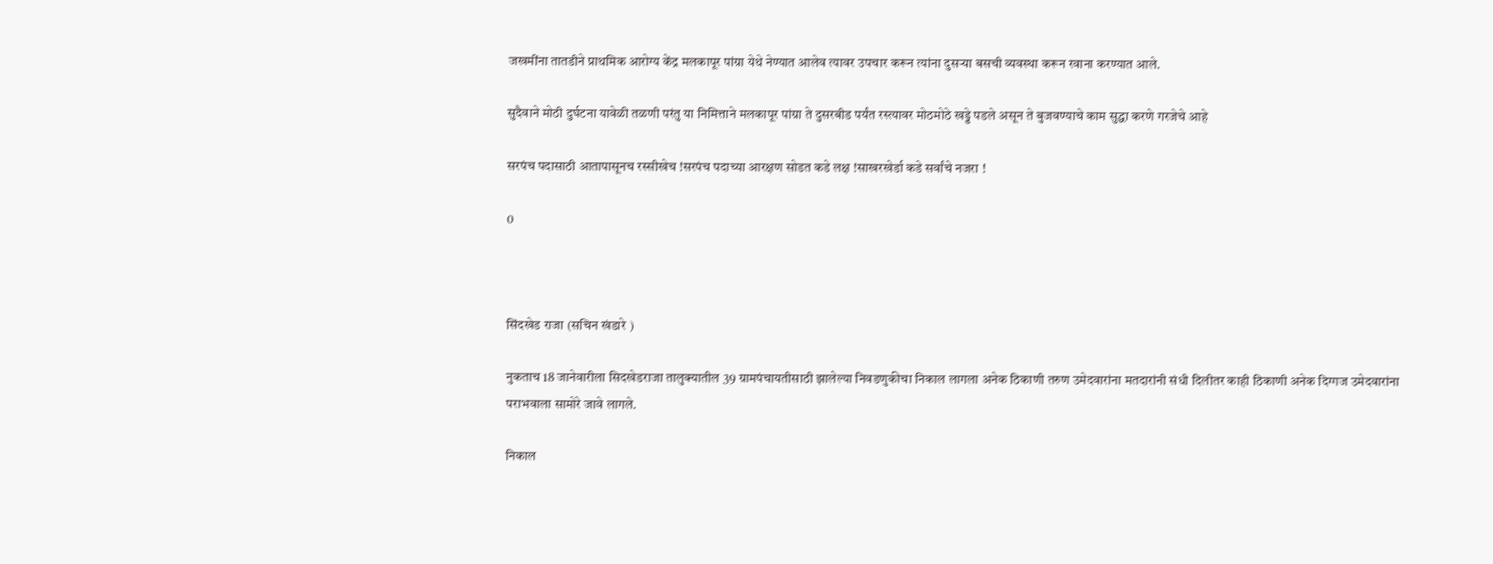जखमींना तातडीने प्राथमिक आरोग्य केंद्र मलकापूर पांग्रा येथे नेण्यात आलेव त्यावर उपचार करून त्यांना दुसऱ्या बसची व्यवस्था करून रवाना करण्यात आले.

सुदैवाने मोठी दुर्घटना यावेळी तळणी परंतु या निमित्ताने मलकापूर पांग्रा ते दुसरबीड पर्यंत रस्त्यावर मोठमोठे खड्डे पडले असून ते बुजवण्याचे काम सुद्धा करणे गरजेचे आहे

सरपंच पदासाठी आतापासूनच रस्सीखेच !सरपंच पदाच्या आरक्षण सोडत कडे लक्ष !साखरखेर्डा कडे सर्वांचे नजरा !

0



सिंदखेड राजा (सचिन खंडारे )

नुकताच 18 जानेवारीला सिदखेडराजा तालुक्यातील 39 ग्रामपंचायतीसाठी झालेल्या निवडणुकीचा निकाल लागला अनेक ठिकाणी तरुण उमेदवारांना मतदारांनी संधी दिलीतर काही ठिकाणी अनेक दिग्गज उमेदवारांना पराभवाला सामोरे जावे लागले.

निकाल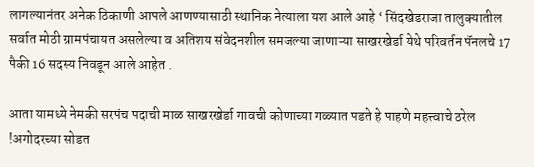लागल्यानंतर अनेक ठिकाणी आपले आणण्यासाठी स्थानिक नेत्याला यश आले आहे ‘ सिंदखेडराजा तालुक्यातील सर्वात मोठी ग्रामपंचायत असलेल्या व अतिशय संवेदनशील समजल्या जाणाऱ्या साखरखेर्डा येथे परिवर्तन पॅनलचे 17 पैकी 16 सदस्य निवडून आले आहेत .

आता यामध्ये नेमकी सरपंच पदाची माळ साखरखेर्डा गावची कोणाच्या गळ्यात पडते हे पाहणे महत्त्वाचे ठरेल !अगोदरच्या सोडत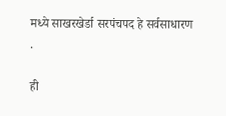मध्ये साखरखेर्डा सरपंचपद हे सर्वसाधारण .

ही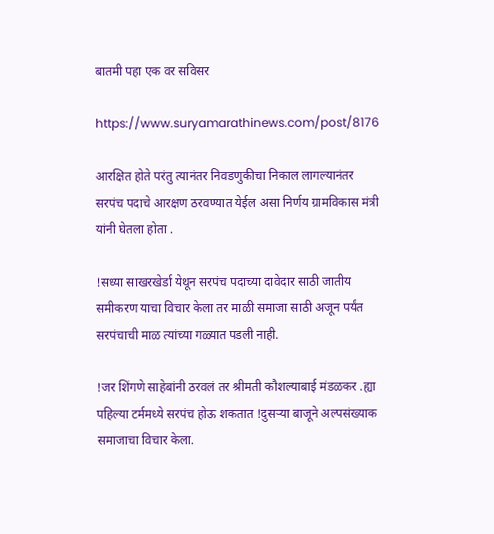बातमी पहा एक वर सविसर

https://www.suryamarathinews.com/post/8176

आरक्षित होते परंतु त्यानंतर निवडणुकीचा निकाल लागल्यानंतर सरपंच पदाचे आरक्षण ठरवण्यात येईल असा निर्णय ग्रामविकास मंत्री यांनी घेतला होता .

!सध्या साखरखेर्डा येथून सरपंच पदाच्या दावेदार साठी जातीय समीकरण याचा विचार केला तर माळी समाजा साठी अजून पर्यंत सरपंचाची माळ त्यांच्या गळ्यात पडली नाही.

!जर शिंगणे साहेबांनी ठरवलं तर श्रीमती कौशल्याबाई मंडळकर .ह्या पहिल्या टर्ममध्ये सरपंच होऊ शकतात !दुसऱ्या बाजूने अल्पसंख्याक समाजाचा विचार केला.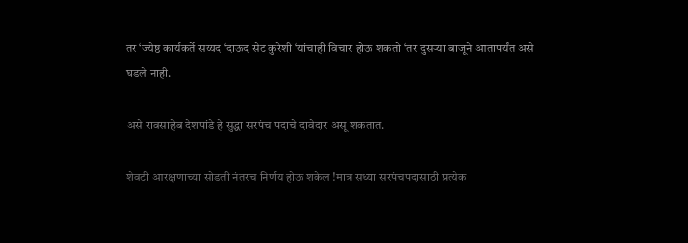तर ‘ज्येष्ठ कार्यकर्ते सय्यद ‘दाऊद सेट कुरेशी ‘यांचाही विचार होऊ शकतो ‘तर दुसऱ्या बाजूने आतापर्यंत असे घडले नाही.

असे रावसाहेब देशपांडे हे सुद्धा सरपंच पदाचे दावेदार असू शकतात.

शेवटी आरक्षणाच्या सोडती नंतरच निर्णय होऊ शकेल !मात्र सध्या सरपंचपदासाठी प्रत्येक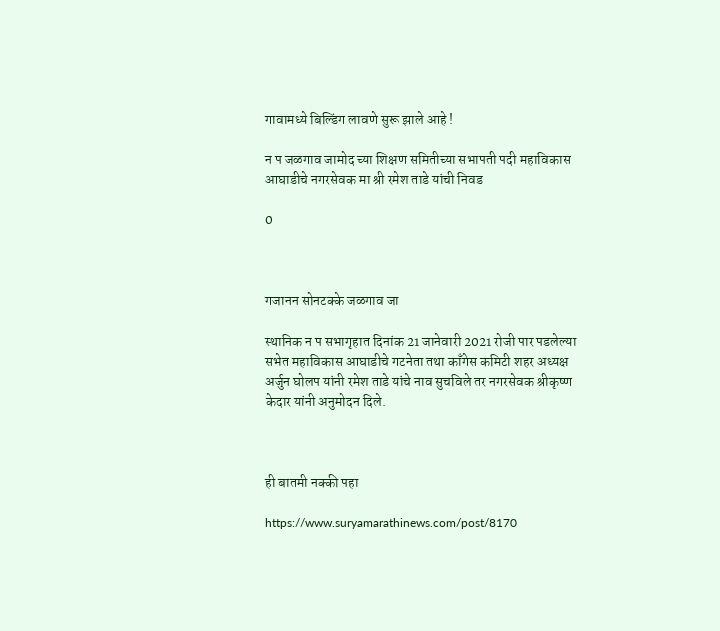गावामध्ये बिल्डिंग लावणे सुरू झाले आहे !

न प जळगाव जामोद च्या शिक्षण समितीच्या सभापती पदी महाविकास आघाडीचे नगरसेवक मा श्री रमेश ताडे यांची निवड

0



गजानन सोनटक्के जळगाव जा

स्थानिक न प सभागृहात दिनांक 21 जानेवारी 2021 रोजी पार पडलेल्या सभेत महाविकास आघाडीचे गटनेता तथा काँगेस कमिटी शहर अध्यक्ष अर्जुन घोलप यांनी रमेश ताडे यांचे नाव सुचविले तर नगरसेवक श्रीकृष्ण केदार यांनी अनुमोदन दिले.



ही बातमी नक्की पहा

https://www.suryamarathinews.com/post/8170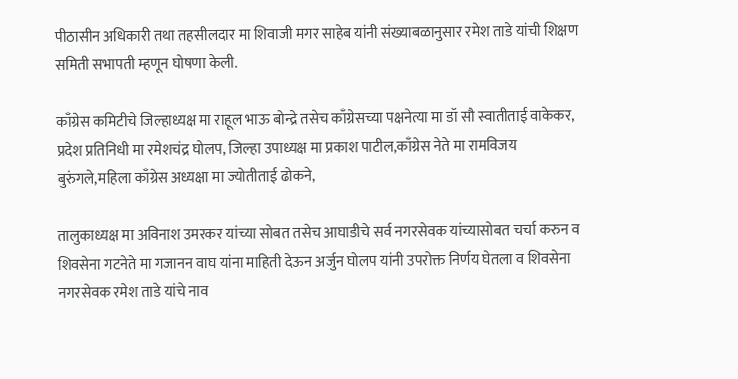पीठासीन अधिकारी तथा तहसीलदार मा शिवाजी मगर साहेब यांनी संख्याबळानुसार रमेश ताडे यांची शिक्षण समिती सभापती म्हणून घोषणा केली.

काँग्रेस कमिटीचे जिल्हाध्यक्ष मा राहूल भाऊ बोन्द्रे तसेच काँग्रेसच्या पक्षनेत्या मा डॉ सौ स्वातीताई वाकेकर, प्रदेश प्रतिनिधी मा रमेशचंद्र घोलप, जिल्हा उपाध्यक्ष मा प्रकाश पाटील,काँग्रेस नेते मा रामविजय बुरुंगले,महिला काँग्रेस अध्यक्षा मा ज्योतीताई ढोकने,

तालुकाध्यक्ष मा अविनाश उमरकर यांच्या सोबत तसेच आघाडीचे सर्व नगरसेवक यांच्यासोबत चर्चा करुन व शिवसेना गटनेते मा गजानन वाघ यांना माहिती देऊन अर्जुन घोलप यांनी उपरोक्त निर्णय घेतला व शिवसेना नगरसेवक रमेश ताडे यांचे नाव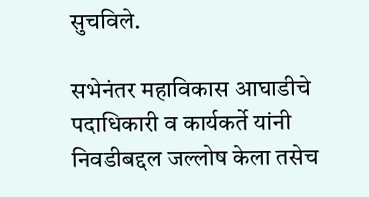सुचविले.

सभेनंतर महाविकास आघाडीचे पदाधिकारी व कार्यकर्ते यांनी निवडीबद्दल जल्लोष केला तसेच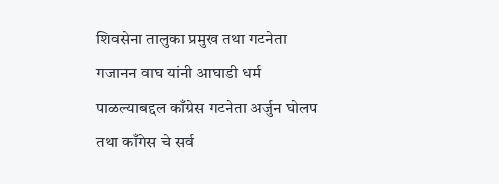शिवसेना तालुका प्रमुख तथा गटनेता गजानन वाघ यांनी आघाडी धर्म पाळल्याबद्दल काँग्रेस गटनेता अर्जुन घोलप तथा काँगेस चे सर्व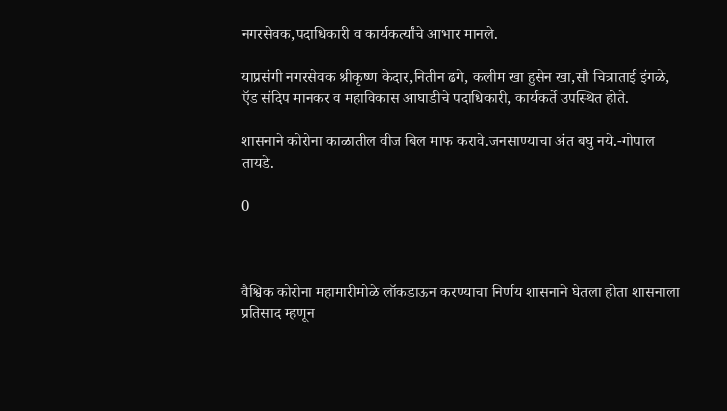नगरसेवक,पदाधिकारी व कार्यकर्त्यांचे आभार मानले.

याप्रसंगी नगरसेवक श्रीकृष्ण केदार,नितीन ढगे, कलीम खा हुसेन खा,सौ चित्राताई इंगळे, ऍड संदिप मानकर व महाविकास आघाडीचे पदाधिकारी, कार्यकर्ते उपस्थित होते.

शासनाने कोरोना काळातील वीज बिल माफ करावे.जनसाण्याचा अंत बघु नये.-गोपाल तायडे.

0



वैश्विक कोरोना महामारीमोळे लॉकडाऊन करण्याचा निर्णय शासनाने घेतला होता शासनाला प्रतिसाद म्हणून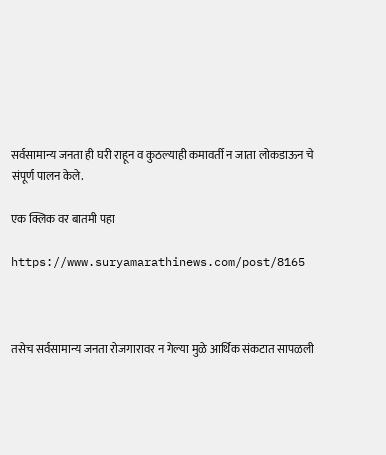सर्वसामान्य जनता ही घरी राहून व कुठल्याही कमावर्ती न जाता लोकडाऊन चे संपूर्ण पालन केले.

एक क्लिक वर बातमी पहा

https://www.suryamarathinews.com/post/8165



तसेच सर्वसामान्य जनता रोजगारावर न गेल्या मुळे आर्थिक संकटात सापळली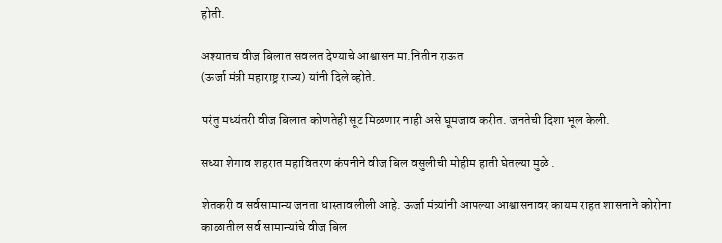होती.

अश्यातच वीज बिलात सवलत देण्याचे आश्वासन मा.नितीन राऊत
(ऊर्जा मंत्री महाराष्ट्र राज्य) यांनी दिले व्होते.

परंतु मध्यंतरी वीज बिलात कोणतेही सूट मिळणार नाही असे घूमजाव करीत. जनतेची दिशा भूल केली.

सध्या शेगाव शहरात महावितरण कंपनीने वीज बिल वसुलीची मोहीम हाती घेतल्या मुळे .

शेतकरी व सर्वसामान्य जनता धास्तावलीली आहे. ऊर्जा मंत्र्यांनी आपल्या आश्वासनावर कायम राहत शासनाने कोरोना काळातील सर्व सामान्यांचे वीज बिल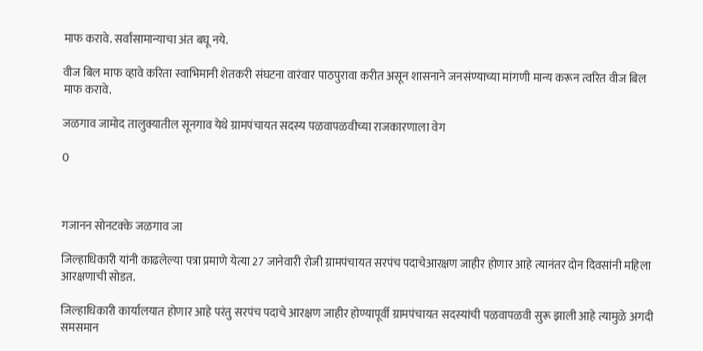माफ करावे. सर्वासामान्याचा अंत बघू नये.

वीज बिल माफ व्हावे करिता स्वाभिमानी शेतकरी संघटना वारंवार पाठपुरावा करीत असून शासनाने जनसंण्याच्या मांगणी मान्य करून त्वरित वीज बिल माफ करावे.

जळगाव जामोद तालुक्यातील सूनगाव येथे ग्रामपंचायत सदस्य पळवापळवीच्या राजकारणाला वेग

0



गजानन सोनटक्के जळगाव जा

जिल्हाधिकारी यांनी काढलेल्या पत्रा प्रमाणे येत्या 27 जानेवारी रोजी ग्रामपंचायत सरपंच पदाचेआरक्षण जाहीर होणार आहे त्यानंतर दोन दिवसांनी महिला आरक्षणाची सोडत.

जिल्हाधिकारी कार्यालयात होणार आहे परंतु सरपंच पदाचे आरक्षण जाहीर होण्यापूर्वी ग्रामपंचायत सदस्यांची पळवापळवी सुरू झाली आहे त्यामुळे अगदी समसमान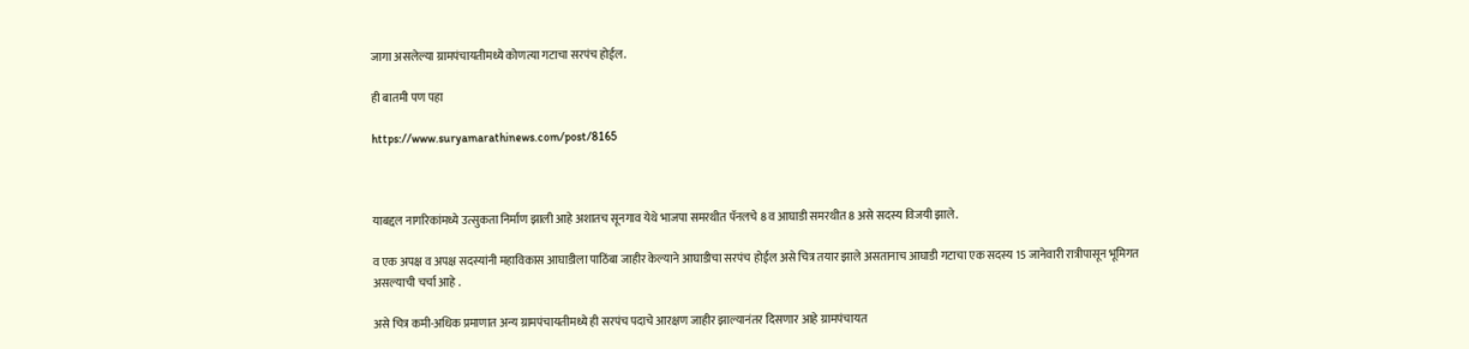जागा असलेल्या ग्रामपंचायतीमध्ये कोणत्या गटाचा सरपंच होईल.

ही बातमी पण पहा

https://www.suryamarathinews.com/post/8165



याबद्दल नागरिकांमध्ये उत्सुकता निर्माण झाली आहे अशातच सूनगाव येथे भाजपा समरथीत पॅनलचे 8 व आघाडी समरथीत 8 असे सदस्य विजयी झाले.

व एक अपक्ष व अपक्ष सदस्यांनी महाविकास आघाडीला पाठिंबा जाहीर केल्याने आघाडीचा सरपंच होईल असे चित्र तयार झाले असतानाच आघाडी गटाचा एक सदस्य 15 जानेवारी रात्रीपासून भूमिगत असल्याची चर्चा आहे .

असे चित्र कमी-अधिक प्रमाणात अन्य ग्रामपंचायतीमध्ये ही सरपंच पदाचे आरक्षण जाहीर झाल्यानंतर दिसणार आहे ग्रामपंचायत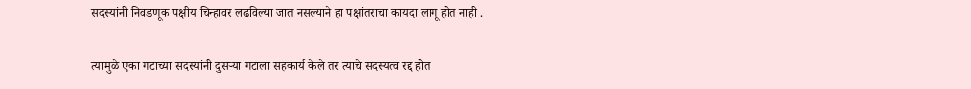सदस्यांनी निवडणूक पक्षीय चिन्हावर लढविल्या जात नसल्याने हा पक्षांतराचा कायदा लागू होत नाही .

त्यामुळे एका गटाच्या सदस्यांनी दुसऱ्या गटाला सहकार्य केले तर त्याचे सदस्यत्व रद्द होत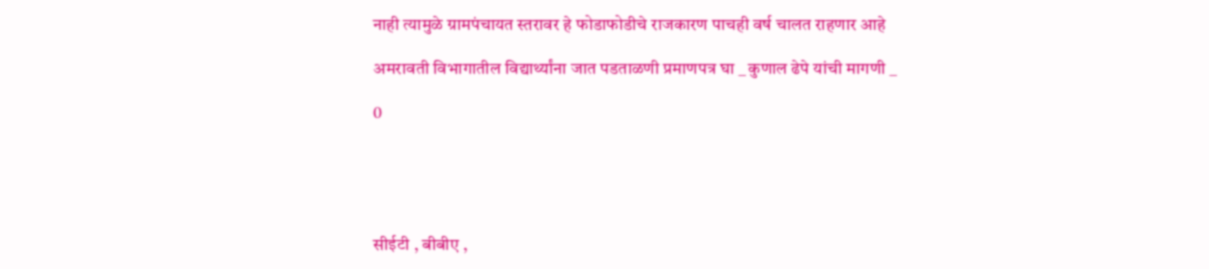नाही त्यामुळे ग्रामपंचायत स्तरावर हे फोडाफोडीचे राजकारण पाचही वर्ष चालत राहणार आहे

अमरावती विभागातील विद्यार्थ्यांना जात पडताळणी प्रमाणपत्र घा _ कुणाल ढेपे यांची मागणी _

0





सीईटी , बीबीए ,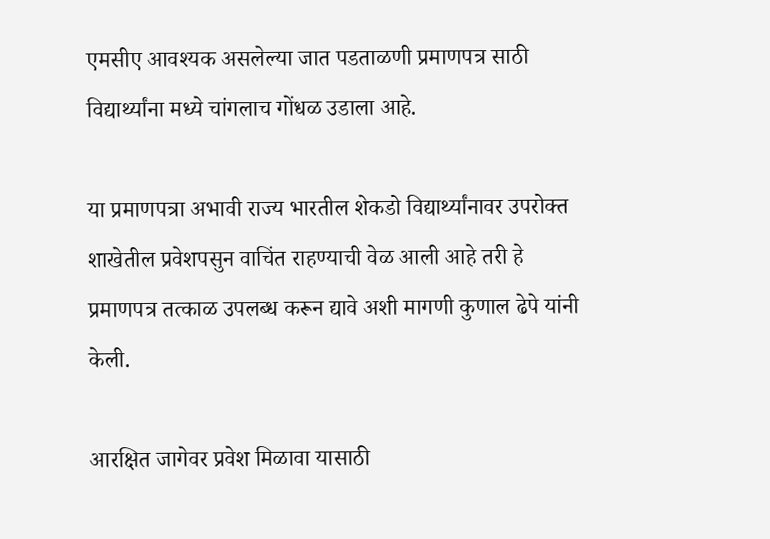एमसीए आवश्यक असलेल्या जात पडताळणी प्रमाणपत्र साठी विद्यार्थ्यांना मध्ये चांगलाच गोंधळ उडाला आहे.

या प्रमाणपत्रा अभावी राज्य भारतील शेकडो विद्यार्थ्यांनावर उपरोक्त शाखेतील प्रवेशपसुन वाचिंत राहण्याची वेळ आली आहे तरी हे प्रमाणपत्र तत्काळ उपलब्ध करून द्यावे अशी मागणी कुणाल ढेपे यांनी केली.

आरक्षित जागेवर प्रवेश मिळावा यासाठी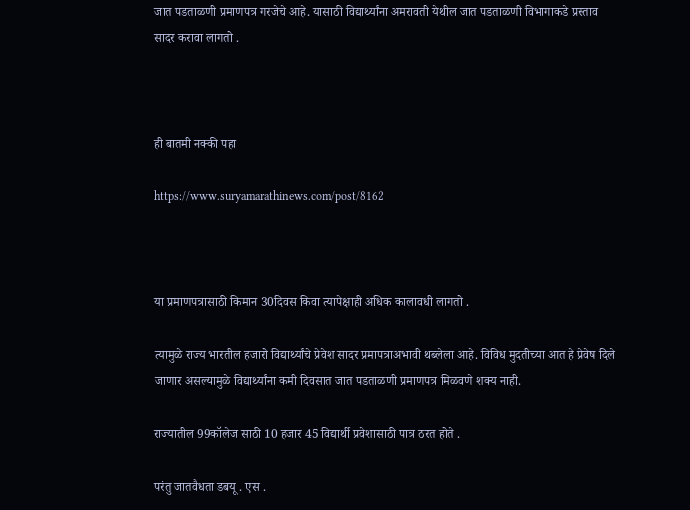जात पडताळणी प्रमाणपत्र गरजेचे आहे. यासाठी विद्यार्थ्यांना अमरावती येथील जात पडताळणी विभागाकडे प्रस्ताव सादर करावा लागतो .



ही बातमी नक्की पहा

https://www.suryamarathinews.com/post/8162



या प्रमाणपत्रासाठी किमान 30दिवस किवा त्यापेक्षाही अधिक कालावधी लागतो .

त्यामुळे राज्य भारतील हजारो विद्यार्थ्यांचे प्रेवेश सादर प्रमापत्राअभावी थब्लेला आहे. विविध मुदतीच्या आत हे प्रेवेष दिले जाणार असल्यामुळे विद्यार्थ्यांना कमी दिवसात जात पडताळणी प्रमाणपत्र मिळवणे शक्य नाही.

राज्यातील 99कॉलेज साठी 10 हजार 45 विद्यार्थी प्रवेशासाठी पात्र ठरत होते .

परंतु जातवैधता डबयू . एस .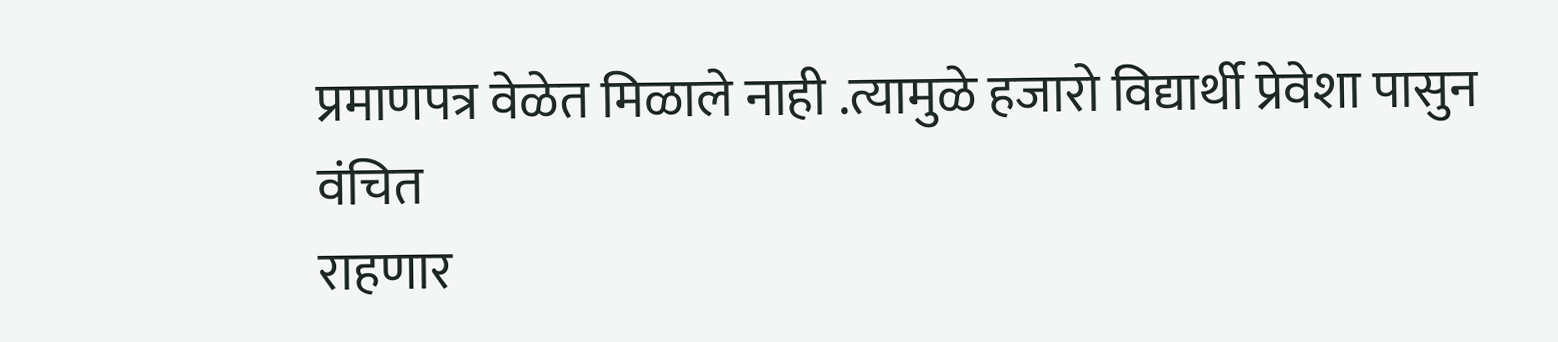प्रमाणपत्र वेळेत मिळाले नाही .त्यामुळे हजारो विद्यार्थी प्रेवेशा पासुन वंचित
राहणार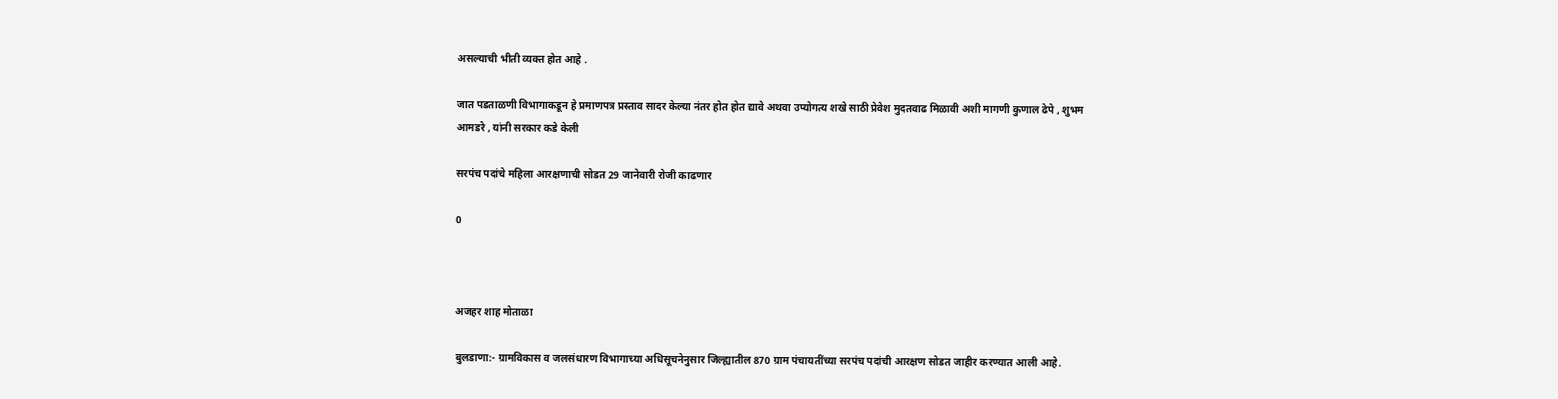असल्याची भीती व्यक्त होत आहे .

जात पडताळणी विभागाकडून हे प्रमाणपत्र प्रस्ताव सादर केल्या नंतर होत होत द्यावे अथवा उप्योगत्य शखे साठी प्रेवेश मुदतवाढ मिळावी अशी मागणी कुणाल ढेपे , शुभम आमडरे , यांनी सरकार कडे केली

सरपंच पदांचे महिला आरक्षणाची सोडत 29 जानेवारी रोजी काढणार

0



अजहर शाह मोताळा

बुलडाणा:- ग्रामविकास व जलसंधारण विभागाच्या अधिसूचनेनुसार जिल्ह्यातील 870 ग्राम पंचायतींच्या सरपंच पदांची आरक्षण सोडत जाहीर करण्यात आली आहे.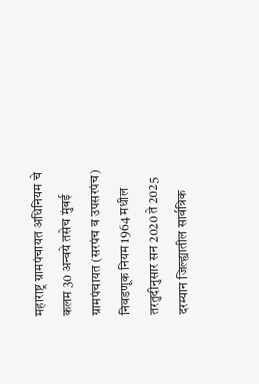महाराष्ट्र ग्रामपंचायत अधिनियम चे कलम 30 अन्वये तसेच मुंबई ग्रामपंचायत (सरपंच व उपसरपंच) निवडणूक नियम 1964 मधील तरतुदीनुसार सन 2020 ते 2025 दरम्यान जिल्ह्यातील सार्वत्रिक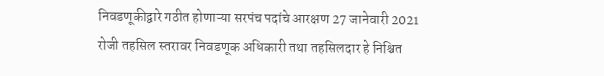निवडणूकीद्वारे गठीत होणाऱ्या सरपंच पदांचे आरक्षण 27 जानेवारी 2021 रोजी तहसिल स्तरावर निवडणूक अधिकारी तथा तहसिलदार हे निश्चित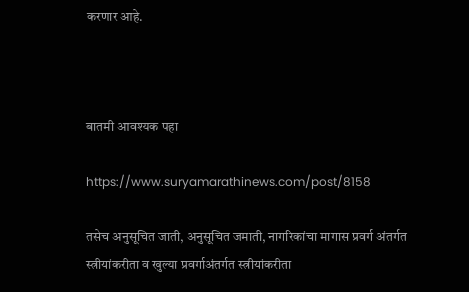करणार आहे.



बातमी आवश्यक पहा

https://www.suryamarathinews.com/post/8158

तसेच अनुसूचित जाती, अनुसूचित जमाती, नागरिकांचा मागास प्रवर्ग अंतर्गत स्त्रीयांकरीता व खुल्या प्रवर्गाअंतर्गत स्त्रीयांकरीता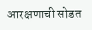आरक्षणाची सोडत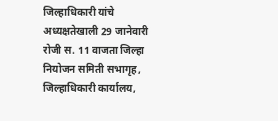जिल्हाधिकारी यांचे अध्यक्षतेखाली 29 जानेवारी रोजी स. 11 वाजता जिल्हा नियोजन समिती सभागृह, जिल्हाधिकारी कार्यालय,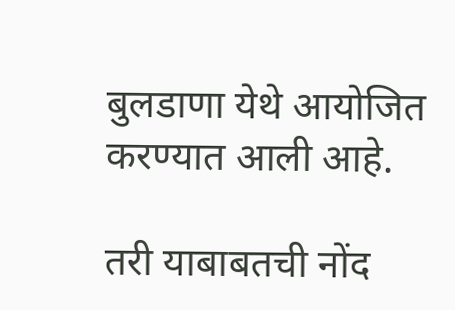बुलडाणा येथे आयोजित करण्यात आली आहे.

तरी याबाबतची नोंद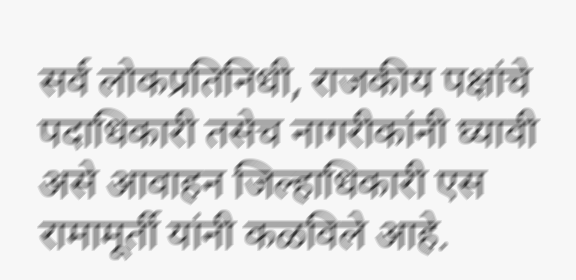सर्व लोकप्रतिनिधी, राजकीय पक्षांचे पदाधिकारी तसेच नागरीकांनी घ्यावी असे आवाहन जिल्हाधिकारी एस रामामूर्ती यांनी कळविले आहे.